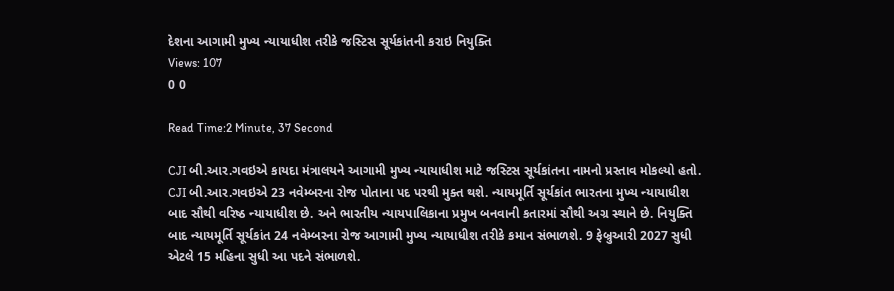દેશના આગામી મુખ્ય ન્યાયાધીશ તરીકે જસ્ટિસ સૂર્યકાંતની કરાઇ નિયુક્તિ
Views: 107
0 0

Read Time:2 Minute, 37 Second

CJI બી.આર.ગવઇએ કાયદા મંત્રાલયને આગામી મુખ્ય ન્યાયાધીશ માટે જસ્ટિસ સૂર્યકાંતના નામનો પ્રસ્તાવ મોકલ્યો હતો. CJI બી.આર.ગવઇએ 23 નવેમ્બરના રોજ પોતાના પદ પરથી મુક્ત થશે. ન્યાયમૂર્તિ સૂર્યકાંત ભારતના મુખ્ય ન્યાયાધીશ બાદ સૌથી વરિષ્ઠ ન્યાયાધીશ છે. અને ભારતીય ન્યાયપાલિકાના પ્રમુખ બનવાની કતારમાં સૌથી અગ્ર સ્થાને છે. નિયુક્તિ બાદ ન્યાયમૂર્તિ સૂર્યકાંત 24 નવેમ્બરના રોજ આગામી મુખ્ય ન્યાયાધીશ તરીકે કમાન સંભાળશે. 9 ફેબ્રુઆરી 2027 સુધી એટલે 15 મહિના સુધી આ પદને સંભાળશે.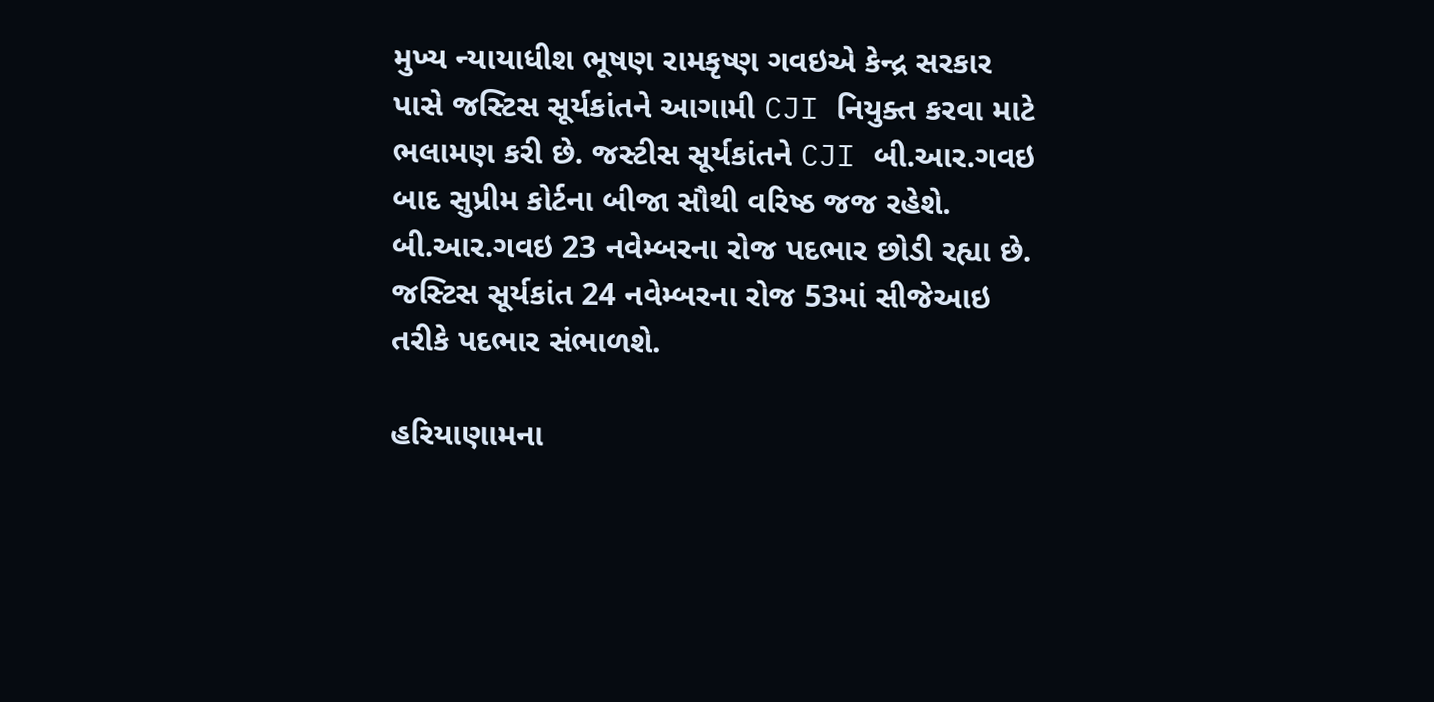મુખ્ય ન્યાયાધીશ ભૂષણ રામકૃષ્ણ ગવઇએ કેન્દ્ર સરકાર પાસે જસ્ટિસ સૂર્યકાંતને આગામી CJI નિયુક્ત કરવા માટે ભલામણ કરી છે. જસ્ટીસ સૂર્યકાંતને CJI બી.આર.ગવઇ બાદ સુપ્રીમ કોર્ટના બીજા સૌથી વરિષ્ઠ જજ રહેશે. બી.આર.ગવઇ 23 નવેમ્બરના રોજ પદભાર છોડી રહ્યા છે. જસ્ટિસ સૂર્યકાંત 24 નવેમ્બરના રોજ 53માં સીજેઆઇ તરીકે પદભાર સંભાળશે.

હરિયાણામના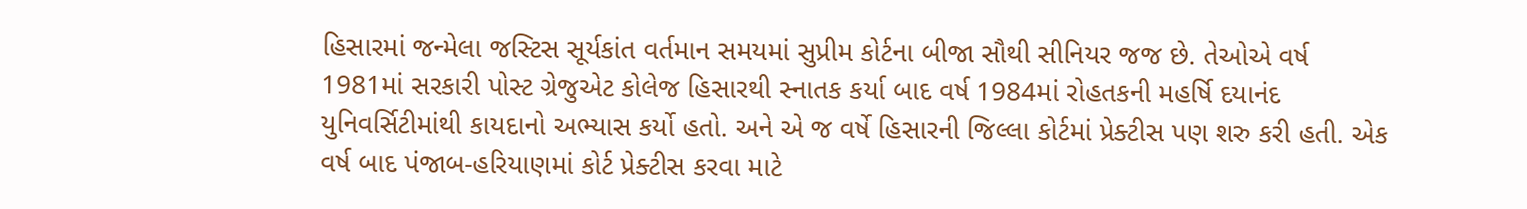હિસારમાં જન્મેલા જસ્ટિસ સૂર્યકાંત વર્તમાન સમયમાં સુપ્રીમ કોર્ટના બીજા સૌથી સીનિયર જજ છે. તેઓએ વર્ષ 1981માં સરકારી પોસ્ટ ગ્રેજુએટ કોલેજ હિસારથી સ્નાતક કર્યા બાદ વર્ષ 1984માં રોહતકની મહર્ષિ દયાનંદ યુનિવર્સિટીમાંથી કાયદાનો અભ્યાસ કર્યો હતો. અને એ જ વર્ષે હિસારની જિલ્લા કોર્ટમાં પ્રેક્ટીસ પણ શરુ કરી હતી. એક વર્ષ બાદ પંજાબ-હરિયાણમાં કોર્ટ પ્રેક્ટીસ કરવા માટે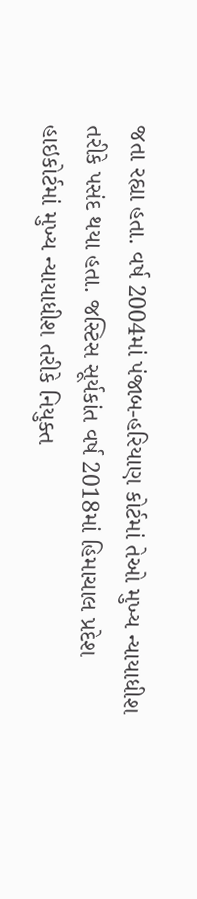જતા રહ્યા હતા. વર્ષ 2004માં પંજાબ-હરિયાણ કોર્ટમાં તેઓ મુખ્ય ન્યાયાધીશ તરીકે પસંદ થયા હતા. જસ્ટિસ સૂર્યકાંત વર્ષ 2018માં હિમાચાલ પ્રદેશ હાઇકોર્ટમાં મુખ્ય ન્યાયાધીશ તરીકે નિયુક્ત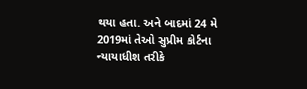થયા હતા. અને બાદમાં 24 મે 2019માં તેઓ સુપ્રીમ કોર્ટના ન્યાયાધીશ તરીકે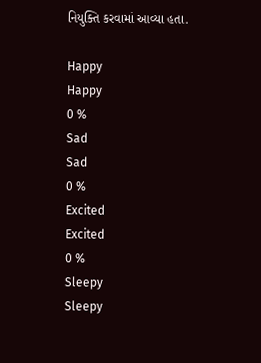નિયુક્તિ કરવામાં આવ્યા હતા.

Happy
Happy
0 %
Sad
Sad
0 %
Excited
Excited
0 %
Sleepy
Sleepy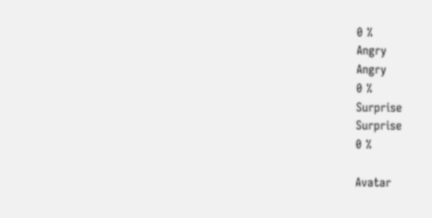0 %
Angry
Angry
0 %
Surprise
Surprise
0 %

Avatar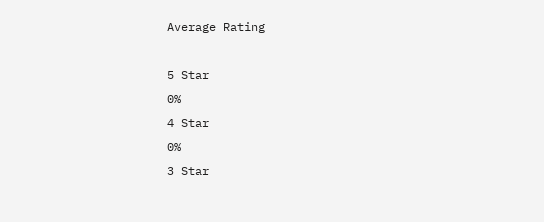Average Rating

5 Star
0%
4 Star
0%
3 Star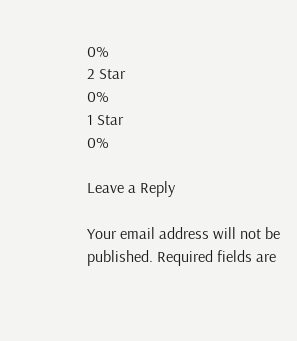0%
2 Star
0%
1 Star
0%

Leave a Reply

Your email address will not be published. Required fields are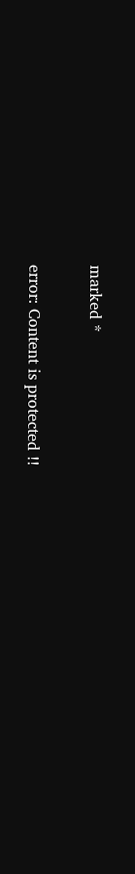marked *

error: Content is protected !!